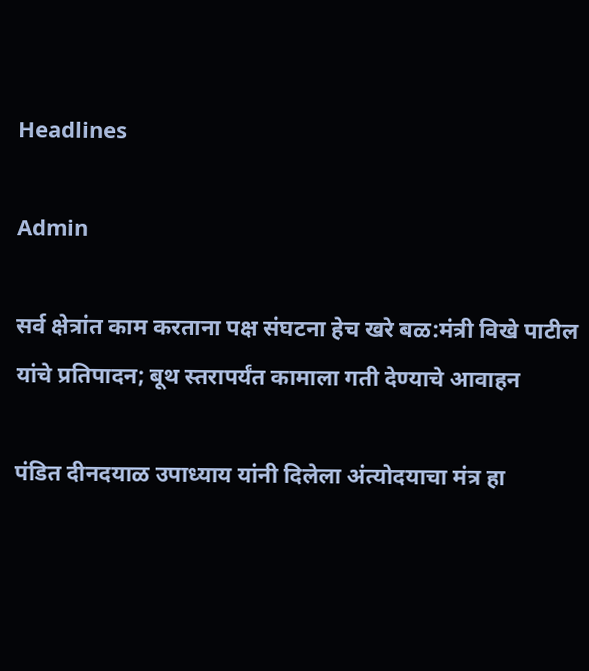Headlines

Admin

सर्व क्षेत्रांत काम करताना पक्ष संघटना हेच खरे बळ:मंत्री विखे पाटील यांचे प्रतिपादन; बूथ स्तरापर्यंत कामाला गती देण्याचे आवाहन

पंडित दीनदयाळ उपाध्याय यांनी दिलेला अंत्योदयाचा मंत्र हा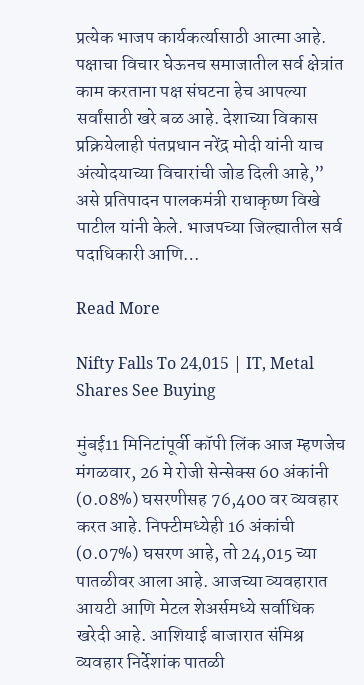प्रत्येक भाजप कार्यकर्त्यासाठी आत्मा आहे. पक्षाचा विचार घेऊनच समाजातील सर्व क्षेत्रांत काम करताना पक्ष संघटना हेच आपल्या सर्वांसाठी खरे बळ आहे. देशाच्या विकास प्रक्रियेलाही पंतप्रधान नरेंद्र मोदी यांनी याच अंत्योदयाच्या विचारांची जोड दिली आहे,” असे प्रतिपादन पालकमंत्री राधाकृष्ण विखे पाटील यांनी केले. भाजपच्या जिल्ह्यातील सर्व पदाधिकारी आणि…

Read More

Nifty Falls To 24,015 | IT, Metal Shares See Buying

मुंबई11 मिनिटांपूर्वी कॉपी लिंक आज म्हणजेच मंगळवार, 26 मे रोजी सेन्सेक्स 60 अंकांनी (0.08%) घसरणीसह 76,400 वर व्यवहार करत आहे. निफ्टीमध्येही 16 अंकांची (0.07%) घसरण आहे, तो 24,015 च्या पातळीवर आला आहे. आजच्या व्यवहारात आयटी आणि मेटल शेअर्समध्ये सर्वाधिक खरेदी आहे. आशियाई बाजारात संमिश्र व्यवहार निर्देशांक पातळी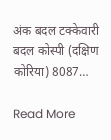अंक बदल टक्केवारी बदल कोस्पी (दक्षिण कोरिया) 8087…

Read More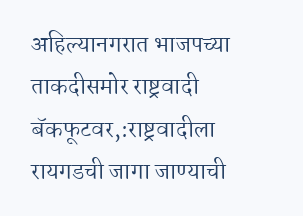अहिल्यानगरात भाजपच्या ताकदीसमोर राष्ट्रवादी बॅकफूटवर,:राष्ट्रवादीला रायगडची जागा जाण्याची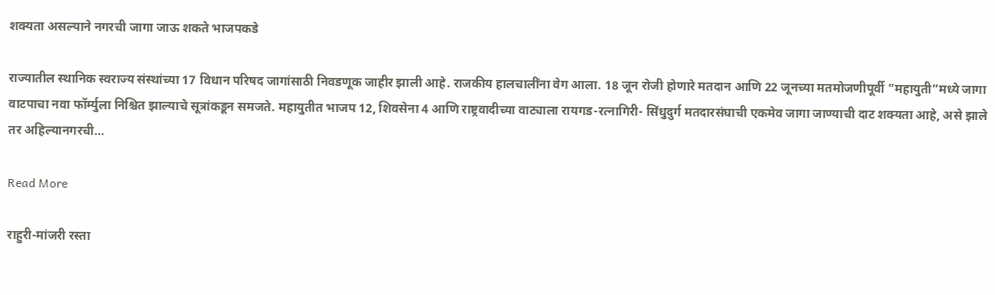शक्यता असल्याने नगरची जागा जाऊ शकते भाजपकडे

राज्यातील स्थानिक स्वराज्य संस्थांच्या 17 विधान परिषद जागांसाठी निवडणूक जाहीर झाली आहे. राजकीय हालचालींना वेग आला. 18 जून रोजी होणारे मतदान आणि 22 जूनच्या मतमोजणीपूर्वी ”महायुती”मध्ये जागा वाटपाचा नवा फॉर्म्युला निश्चित झाल्याचे सूत्रांकडून समजते. महायुतीत भाजप 12, शिवसेना 4 आणि राष्ट्रवादीच्या वाट्याला रायगड-रत्नागिरी- सिंधुदुर्ग मतदारसंघाची एकमेव जागा जाण्याची दाट शक्यता आहे, असे झाले तर अहिल्यानगरची…

Read More

राहुरी-मांजरी रस्ता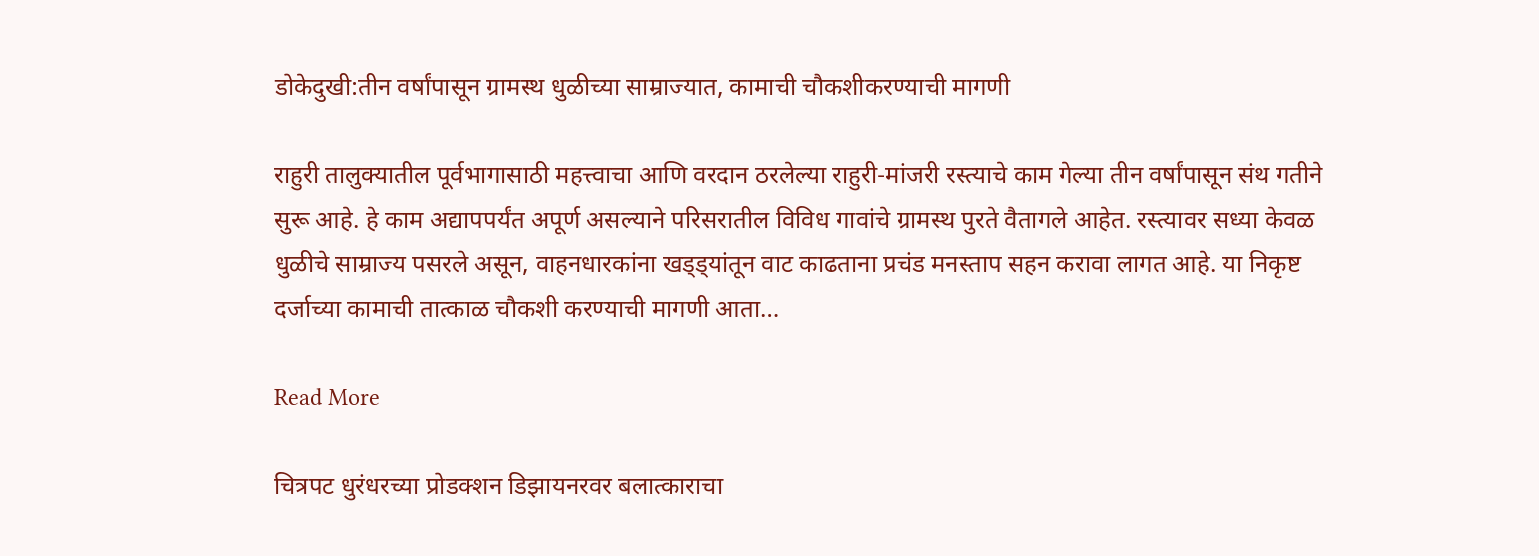डोकेदुखी:तीन वर्षांपासून ग्रामस्थ धुळीच्या साम्राज्यात, कामाची चौकशीकरण्याची मागणी

राहुरी तालुक्यातील पूर्वभागासाठी महत्त्वाचा आणि वरदान ठरलेल्या राहुरी-मांजरी रस्त्याचे काम गेल्या तीन वर्षांपासून संथ गतीने सुरू आहे. हे काम अद्यापपर्यंत अपूर्ण असल्याने परिसरातील विविध गावांचे ग्रामस्थ पुरते वैतागले आहेत. रस्त्यावर सध्या केवळ धुळीचे साम्राज्य पसरले असून, वाहनधारकांना खड्ड्यांतून वाट काढताना प्रचंड मनस्ताप सहन करावा लागत आहे. या निकृष्ट दर्जाच्या कामाची तात्काळ चौकशी करण्याची मागणी आता…

Read More

चित्रपट धुरंधरच्या प्रोडक्शन डिझायनरवर बलात्काराचा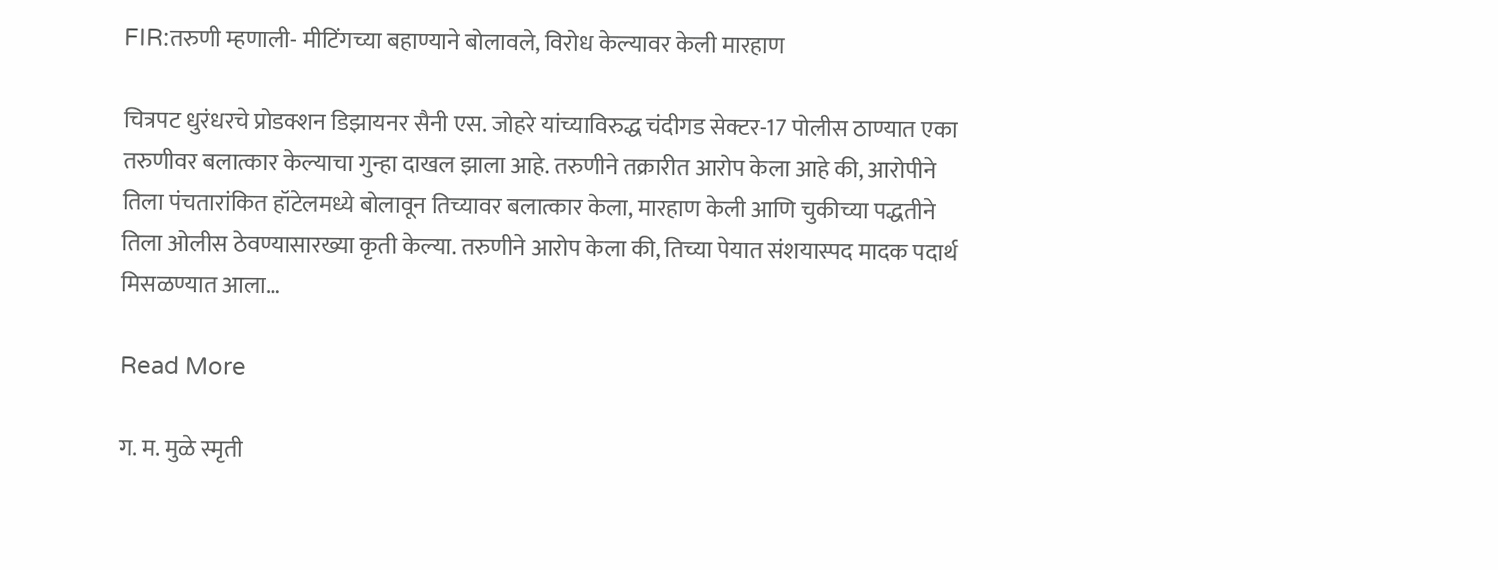FIR:तरुणी म्हणाली- मीटिंगच्या बहाण्याने बोलावले, विरोध केल्यावर केली मारहाण

चित्रपट धुरंधरचे प्रोडक्शन डिझायनर सैनी एस. जोहरे यांच्याविरुद्ध चंदीगड सेक्टर-17 पोलीस ठाण्यात एका तरुणीवर बलात्कार केल्याचा गुन्हा दाखल झाला आहे. तरुणीने तक्रारीत आरोप केला आहे की, आरोपीने तिला पंचतारांकित हॉटेलमध्ये बोलावून तिच्यावर बलात्कार केला, मारहाण केली आणि चुकीच्या पद्धतीने तिला ओलीस ठेवण्यासारख्या कृती केल्या. तरुणीने आरोप केला की, तिच्या पेयात संशयास्पद मादक पदार्थ मिसळण्यात आला…

Read More

ग. म. मुळे स्मृती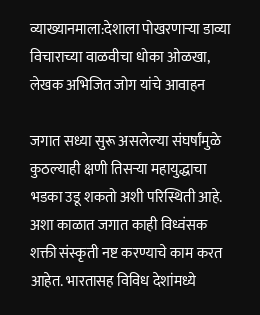व्याख्यानमाला:देशाला पोखरणाऱ्या डाव्या विचाराच्या वाळवीचा धोका ओळखा, लेखक अभिजित जोग यांचे आवाहन

जगात सध्या सुरू असलेल्या संघर्षांमुळे कुठल्याही क्षणी तिसऱ्या महायुद्धाचा भडका उडू शकतो अशी परिस्थिती आहे. अशा काळात जगात काही विध्वंसक शक्ती संस्कृती नष्ट करण्याचे काम करत आहेत. भारतासह विविध देशांमध्ये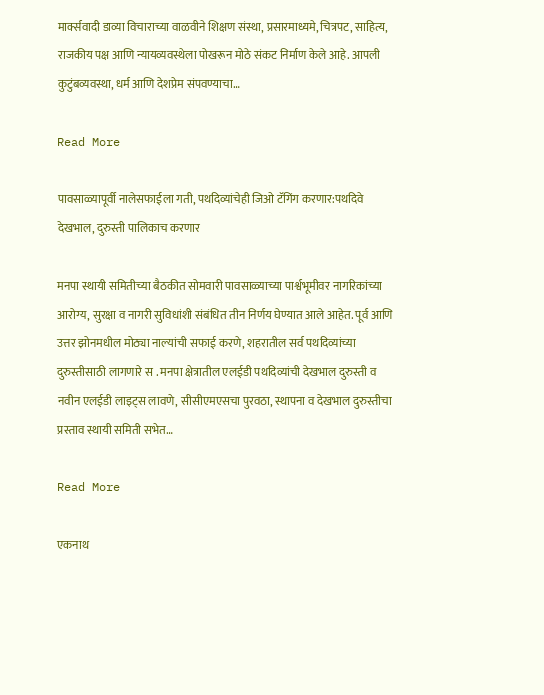मार्क्सवादी डाव्या विचाराच्या वाळवीने शिक्षण संस्था, प्रसारमाध्यमे, चित्रपट, साहित्य, राजकीय पक्ष आणि न्यायव्यवस्थेला पोखरून मोठे संकट निर्माण केले आहे. आपली कुटुंबव्यवस्था, धर्म आणि देशप्रेम संपवण्याचा…

Read More

पावसाळ्यापूर्वी नालेसफाईला गती, पथदिव्यांचेही जिओ टॅगिंग करणार:पथदिवे देखभाल, दुरुस्ती पालिकाच करणार

मनपा स्थायी समितीच्या बैठकीत सोमवारी पावसाळ्याच्या पार्श्वभूमीवर नागरिकांच्या आरोग्य, सुरक्षा व नागरी सुविधांशी संबंधित तीन निर्णय घेण्यात आले आहेत. पूर्व आणि उत्तर झोनमधील मोठ्या नाल्यांची सफाई करणे, शहरातील सर्व पथदिव्यांच्या दुरुस्तीसाठी लागणारे स . मनपा क्षेत्रातील एलईडी पथदिव्यांची देखभाल दुरुस्ती व नवीन एलईडी लाइट्स लावणे, सीसीएमएसचा पुरवठा, स्थापना व देखभाल दुरुस्तीचा प्रस्ताव स्थायी समिती सभेत…

Read More

एकनाथ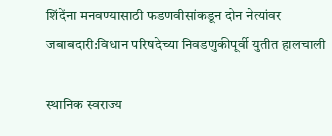शिंदेंना मनवण्यासाठी फडणवीसांकडून दोन नेत्यांवर जबाबदारी:विधान परिषदेच्या निवडणुकीपूर्वी युतीत हालचाली

स्थानिक स्वराज्य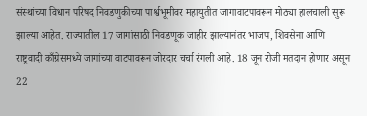संस्थांच्या विधान परिषद निवडणुकीच्या पार्श्वभूमीवर महायुतीत जागावाटपावरून मोठ्या हालचाली सुरू झाल्या आहेत. राज्यातील 17 जागांसाठी निवडणूक जाहीर झाल्यानंतर भाजप, शिवसेना आणि राष्ट्रवादी काँग्रेसमध्ये जागांच्या वाटपावरून जोरदार चर्चा रंगली आहे. 18 जून रोजी मतदान होणार असून 22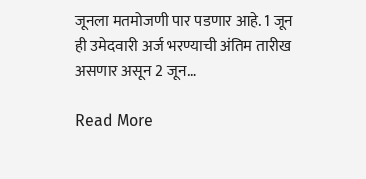जूनला मतमोजणी पार पडणार आहे. 1 जून ही उमेदवारी अर्ज भरण्याची अंतिम तारीख असणार असून 2 जून…

Read More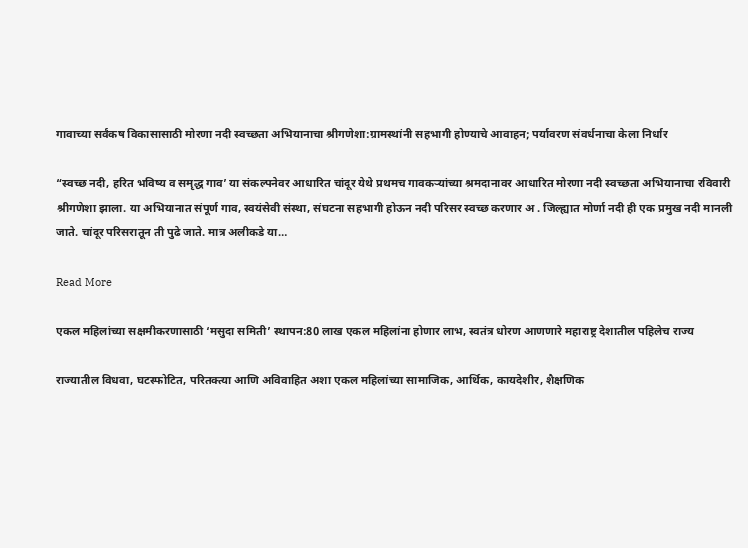गावाच्या सर्वंकष विकासासाठी मोरणा नदी स्वच्छता अभियानाचा श्रीगणेशा:ग्रामस्थांनी सहभागी होण्याचे आवाहन; पर्यावरण संवर्धनाचा केला निर्धार

“स्वच्छ नदी, हरित भविष्य व समृद्ध गाव’ या संकल्पनेवर आधारित चांदूर येथे प्रथमच गावकऱ्यांच्या श्रमदानावर आधारित मोरणा नदी स्वच्छता अभियानाचा रविवारी श्रीगणेशा झाला. या अभियानात संपूर्ण गाव, स्वयंसेवी संस्था, संघटना सहभागी होऊन नदी परिसर स्वच्छ करणार अ . जिल्ह्यात मोर्णा नदी ही एक प्रमुख नदी मानली जाते. चांदूर परिसरातून ती पुढे जाते. मात्र अलीकडे या…

Read More

एकल महिलांच्या सक्षमीकरणासाठी ‘मसुदा समिती’ स्थापन:80 लाख एकल महिलांना होणार लाभ, स्वतंत्र धोरण आणणारे महाराष्ट्र देशातील पहिलेच राज्य

राज्यातील विधवा, घटस्फोटित, परितक्त्या आणि अविवाहित अशा एकल महिलांच्या सामाजिक, आर्थिक, कायदेशीर, शैक्षणिक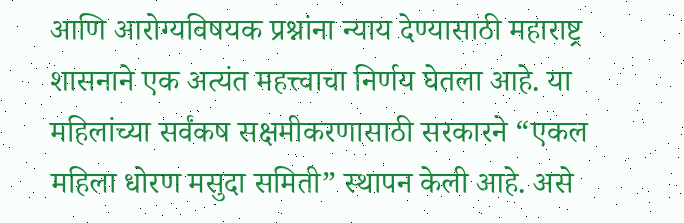आणि आरोग्यविषयक प्रश्नांना न्याय देण्यासाठी महाराष्ट्र शासनाने एक अत्यंत महत्त्वाचा निर्णय घेतला आहे. या महिलांच्या सर्वंकष सक्षमीकरणासाठी सरकारने “एकल महिला धोरण मसुदा समिती” स्थापन केली आहे. असे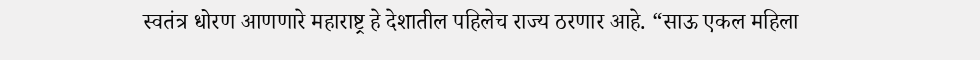स्वतंत्र धोरण आणणारे महाराष्ट्र हे देशातील पहिलेच राज्य ठरणार आहे. “साऊ एकल महिला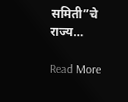समिती”चे राज्य…

Read More